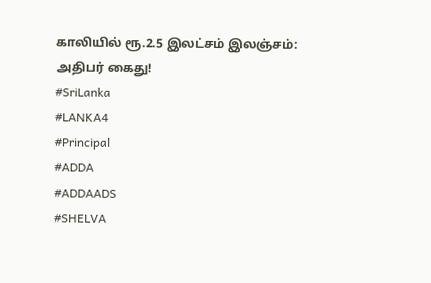காலியில் ரூ.2.5 இலட்சம் இலஞ்சம்: அதிபர் கைது!
#SriLanka
#LANKA4
#Principal
#ADDA
#ADDAADS
#SHELVA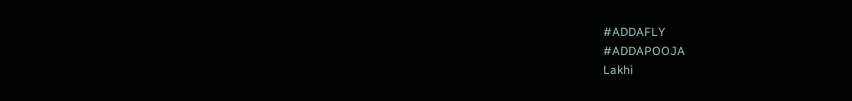#ADDAFLY
#ADDAPOOJA
Lakhi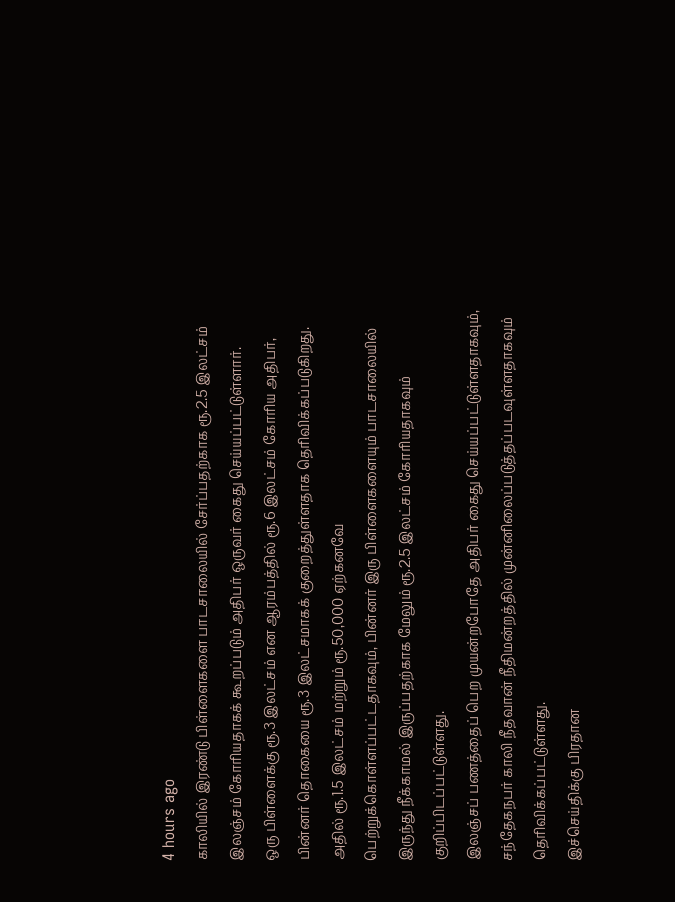4 hours ago
காலியில் இரண்டு பிள்ளைகளை பாடசாலையில் சேர்ப்பதற்காக ரூ.2.5 இலட்சம் இலஞ்சம் கோரியதாகக் கூறப்படும் அதிபர் ஒருவர் கைது செய்யப்பட்டுள்ளார்.
ஒரு பிள்ளைக்கு ரூ.3 இலட்சம் என ஆரம்பத்தில் ரூ.6 இலட்சம் கோரிய அதிபர், பின்னர் தொகையை ரூ.3 இலட்சமாகக் குறைத்துள்ளதாக தெரிவிக்கப்படுகிறது.
அதில் ரூ.1.5 இலட்சம் மற்றும் ரூ.50,000 ஏற்கனவே பெற்றுக்கொள்ளப்பட்டதாகவும், பின்னர் இரு பிள்ளைகளையும் பாடசாலையில் இருந்து நீக்காமல் இருப்பதற்காக மேலும் ரூ.2.5 இலட்சம் கோரியதாகவும் குறிப்பிடப்பட்டுள்ளது.
இலஞ்சப் பணத்தைப் பெற முயன்றபோதே அதிபர் கைது செய்யப்பட்டுள்ளதாகவும், சந்தேகநபர் காலி நீதவான் நீதிமன்றத்தில் முன்னிலைப்படுத்தப்படவுள்ளதாகவும் தெரிவிக்கப்பட்டுள்ளது.
இச்செய்திக்கு பிரதான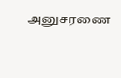அனுசரணை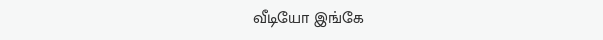வீடியோ இங்கே